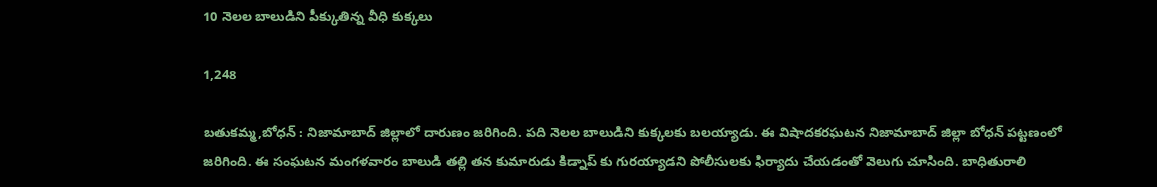10 నెలల బాలుడిని పీక్కుతిన్న వీధి కుక్కలు

1,248

బతుకమ్మ,బోధన్ : నిజామాబాద్ జిల్లాలో దారుణం జరిగింది. పది నెలల బాలుడిని కుక్కలకు బలయ్యాడు. ఈ విషాదకరఘటన నిజామాబాద్ జిల్లా బోధన్ పట్టణంలో జరిగింది. ఈ సంఘటన మంగళవారం బాలుడి తల్లి తన కుమారుడు కిడ్నాప్ కు గురయ్యాడని పోలీసులకు ఫిర్యాదు చేయడంతో వెలుగు చూసింది. బాధితురాలి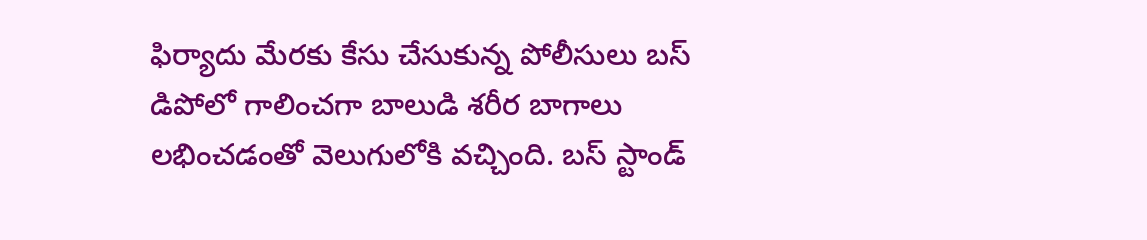ఫిర్యాదు మేరకు కేసు చేసుకున్న పోలీసులు బస్ డిపోలో గాలించగా బాలుడి శరీర బాగాలు లభించడంతో వెలుగులోకి వచ్చింది. బస్ స్టాండ్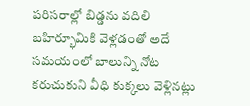పరిసరాల్లో బిడ్డను వదిలి బహిర్భూమికి వెళ్లడంతో అదే సమయంలో బాలున్ని నోట కరుచుకుని వీధి కుక్కలు వెళ్లినట్లు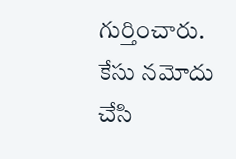గుర్తించారు. కేసు నమోదు చేసి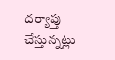దర్యాప్తు చేస్తున్నట్లు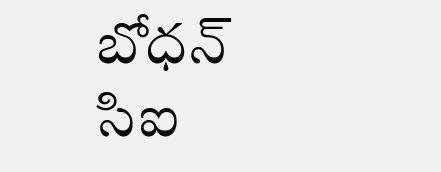బోధన్ సిఐ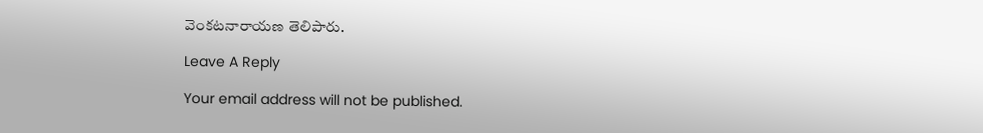వెంకటనారాయణ తెలిపారు.

Leave A Reply

Your email address will not be published.